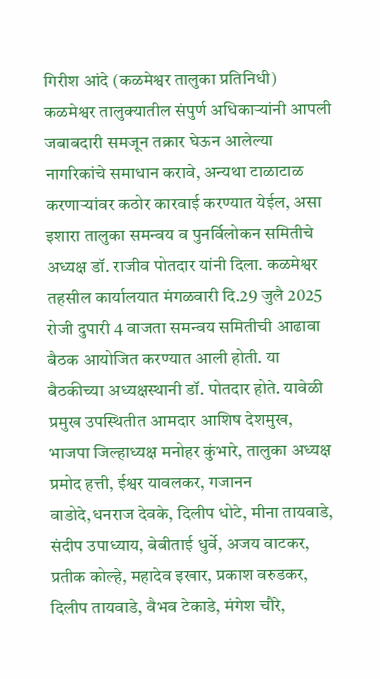गिरीश आंदे (कळमेश्वर तालुका प्रतिनिधी)
कळमेश्वर तालुक्यातील संपुर्ण अधिकाऱ्यांनी आपली जबाबदारी समजून तक्रार घेऊन आलेल्या नागरिकांचे समाधान करावे, अन्यथा टाळाटाळ करणाऱ्यांवर कठोर कारवाई करण्यात येईल, असा इशारा तालुका समन्वय व पुनर्विलोकन समितीचे अध्यक्ष डॉ. राजीव पोतदार यांनी दिला. कळमेश्वर तहसील कार्यालयात मंगळवारी दि.29 जुलै 2025 रोजी दुपारी 4 वाजता समन्वय समितीची आढावा बैठक आयोजित करण्यात आली होती. या बैठकीच्या अध्यक्षस्थानी डॉ. पोतदार होते. यावेळी प्रमुख उपस्थितीत आमदार आशिष देशमुख, भाजपा जिल्हाध्यक्ष मनोहर कुंभारे, तालुका अध्यक्ष प्रमोद हत्ती, ईश्वर यावलकर, गजानन वाडोदे,धनराज देवके, दिलीप धोटे, मीना तायवाडे, संदीप उपाध्याय, बेबीताई धुर्वे, अजय वाटकर, प्रतीक कोल्हे, महादेव इखार, प्रकाश वरुडकर, दिलीप तायवाडे, वैभव टेकाडे, मंगेश चौरे,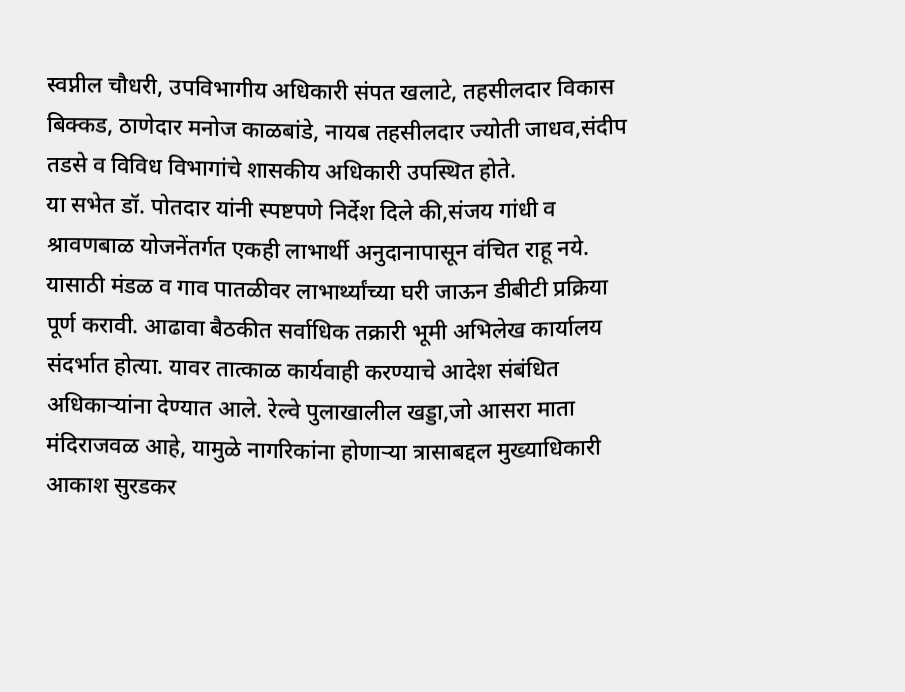स्वप्नील चौधरी, उपविभागीय अधिकारी संपत खलाटे, तहसीलदार विकास बिक्कड, ठाणेदार मनोज काळबांडे, नायब तहसीलदार ज्योती जाधव,संदीप तडसे व विविध विभागांचे शासकीय अधिकारी उपस्थित होते.
या सभेत डॉ. पोतदार यांनी स्पष्टपणे निर्देश दिले की,संजय गांधी व श्रावणबाळ योजनेंतर्गत एकही लाभार्थी अनुदानापासून वंचित राहू नये. यासाठी मंडळ व गाव पातळीवर लाभार्थ्यांच्या घरी जाऊन डीबीटी प्रक्रिया पूर्ण करावी. आढावा बैठकीत सर्वाधिक तक्रारी भूमी अभिलेख कार्यालय संदर्भात होत्या. यावर तात्काळ कार्यवाही करण्याचे आदेश संबंधित अधिकाऱ्यांना देण्यात आले. रेल्वे पुलाखालील खड्डा,जो आसरा माता मंदिराजवळ आहे, यामुळे नागरिकांना होणाऱ्या त्रासाबद्दल मुख्याधिकारी आकाश सुरडकर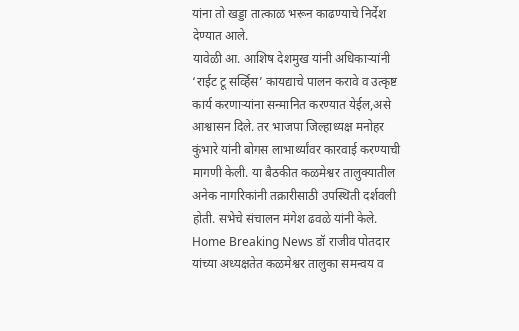यांना तो खड्डा तात्काळ भरून काढण्याचे निर्देश देण्यात आले.
यावेळी आ. आशिष देशमुख यांनी अधिकाऱ्यांनी ‘राईट टू सर्व्हिस’ कायद्याचे पालन करावे व उत्कृष्ट कार्य करणाऱ्यांना सन्मानित करण्यात येईल,असे आश्वासन दिले. तर भाजपा जिल्हाध्यक्ष मनोहर कुंभारे यांनी बोगस लाभार्थ्यांवर कारवाई करण्याची मागणी केली. या बैठकीत कळमेश्वर तालुक्यातील अनेक नागरिकांनी तक्रारीसाठी उपस्थिती दर्शवली होती. सभेचे संचालन मंगेश ढवळे यांनी केले.
Home Breaking News डॉ राजीव पोतदार यांच्या अध्यक्षतेत कळमेश्वर तालुका समन्वय व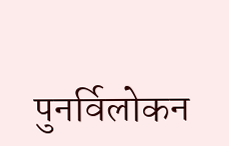पुनर्विलोकन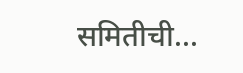समितीची...